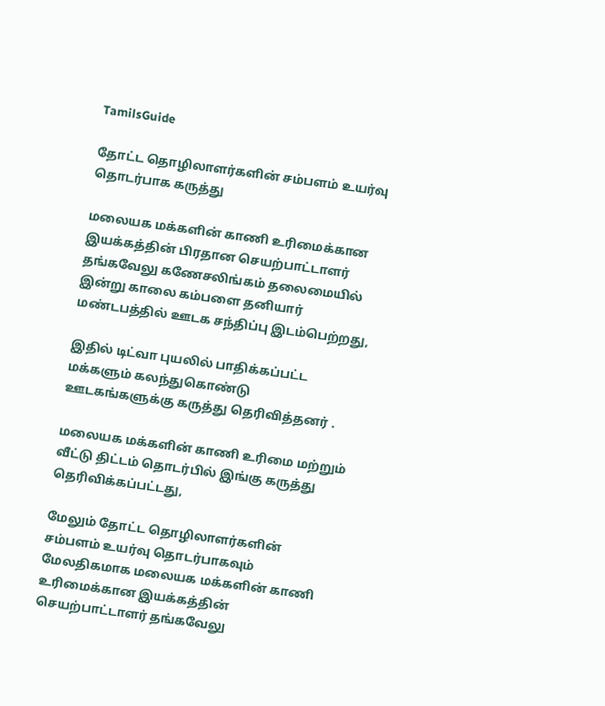TamilsGuide

தோட்ட தொழிலாளர்களின் சம்பளம் உயர்வு தொடர்பாக கருத்து

மலையக மக்களின் காணி உரிமைக்கான இயக்கத்தின் பிரதான செயற்பாட்டாளர் தங்கவேலு கணேசலிங்கம் தலைமையில் இன்று காலை கம்பளை தனியார் மண்டபத்தில் ஊடக சந்திப்பு இடம்பெற்றது,

இதில் டிட்வா புயலில் பாதிக்கப்பட்ட மக்களும் கலந்துகொண்டு ஊடகங்களுக்கு கருத்து தெரிவித்தனர் .

மலையக மக்களின் காணி உரிமை மற்றும் வீட்டு திட்டம் தொடர்பில் இங்கு கருத்து தெரிவிக்கப்பட்டது,

மேலும் தோட்ட தொழிலாளர்களின் சம்பளம் உயர்வு தொடர்பாகவும் மேலதிகமாக மலையக மக்களின் காணி உரிமைக்கான இயக்கத்தின் செயற்பாட்டாளர் தங்கவேலு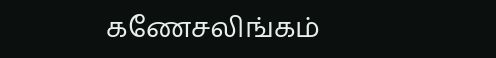கணேசலிங்கம்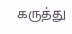கருத்து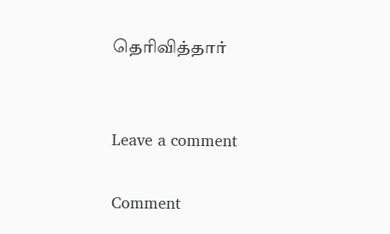தெரிவித்தார்


Leave a comment

Comment